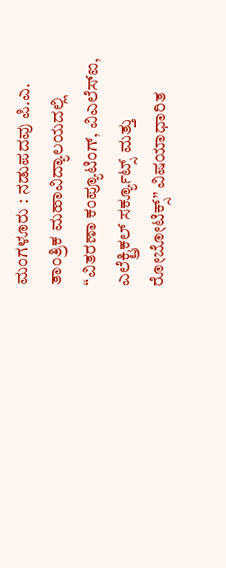ಮಂಗಳೂರು : ನಡುಪದವು ಪಿ.ಎ. ತಾಂತ್ರಿಕ ಮಹಾವಿದ್ಯಾಲಯದಲ್ಲಿ “ವಿತರಣಾ ಕಂಪ್ಯೂಟಿಂಗ್, ವಿಎಲೆಸ್ಐ, ಎಲೆಕ್ಟ್ರಿಕಲ್ ಸರ್ಕ್ಯೂಟ್ಸ್ ಮತ್ತು ರೋಬೋಟಿಕ್ಸ್” ವಿಷಯಾಧಾರಿತ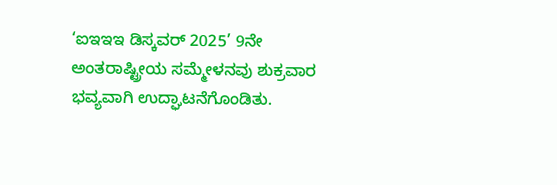‘ಐಇಇಇ ಡಿಸ್ಕವರ್ 2025’ 9ನೇ ಅಂತರಾಷ್ಟ್ರೀಯ ಸಮ್ಮೇಳನವು ಶುಕ್ರವಾರ ಭವ್ಯವಾಗಿ ಉದ್ಘಾಟನೆಗೊಂಡಿತು.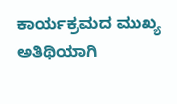ಕಾರ್ಯಕ್ರಮದ ಮುಖ್ಯ ಅತಿಥಿಯಾಗಿ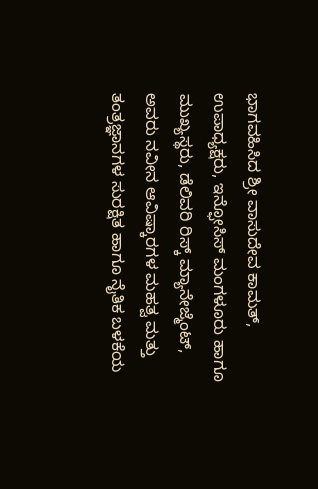ಭಾಗವಹಿಸಿದ ಶ್ರೀ ವಾಸುದೇವ ಕಾಮತ್, ಉಪಾಧ್ಯಕ್ಷರು, ಇನ್ಫೋಸಿಸ್ ಮಂಗಳೂರು ಹಾಗೂ ಮುಖ್ಯಸ್ಥರು, ಡೆಲಿವರಿ ರಿಸ್ಕ್ ಮ್ಯಾನೇಜ್ಮೆಂಟ್, ಅವರು ನವೀನ ಆವಿಷ್ಕಾರಗಳ ಮಹತ್ವ ಮತ್ತು ತಂತ್ರಜ್ಞಾನಗಳ ಸುರಕ್ಷಿತ ಹಾಗೂ ನೈತಿಕ ಬಳಕೆಯ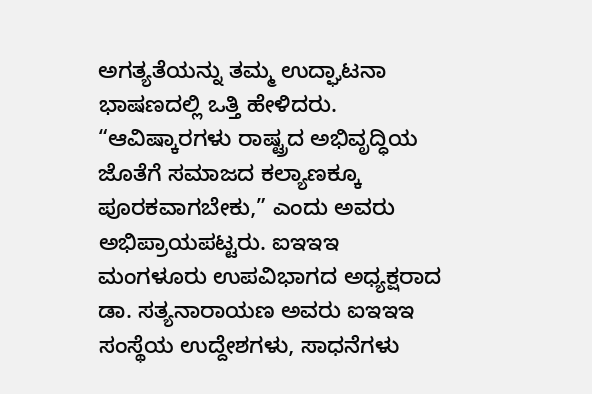ಅಗತ್ಯತೆಯನ್ನು ತಮ್ಮ ಉದ್ಘಾಟನಾ ಭಾಷಣದಲ್ಲಿ ಒತ್ತಿ ಹೇಳಿದರು. “ಆವಿಷ್ಕಾರಗಳು ರಾಷ್ಟ್ರದ ಅಭಿವೃದ್ಧಿಯ ಜೊತೆಗೆ ಸಮಾಜದ ಕಲ್ಯಾಣಕ್ಕೂ ಪೂರಕವಾಗಬೇಕು,” ಎಂದು ಅವರು ಅಭಿಪ್ರಾಯಪಟ್ಟರು. ಐಇಇಇ ಮಂಗಳೂರು ಉಪವಿಭಾಗದ ಅಧ್ಯಕ್ಷರಾದ ಡಾ. ಸತ್ಯನಾರಾಯಣ ಅವರು ಐಇಇಇ ಸಂಸ್ಥೆಯ ಉದ್ದೇಶಗಳು, ಸಾಧನೆಗಳು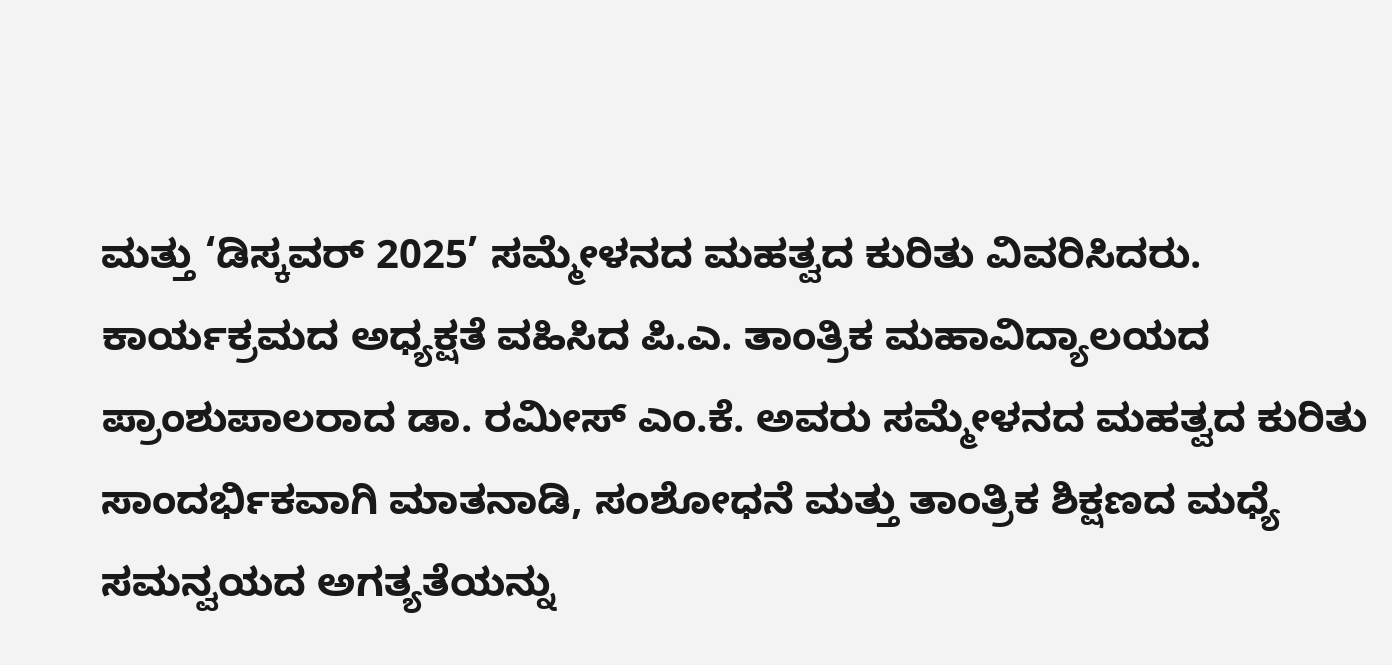ಮತ್ತು ‘ಡಿಸ್ಕವರ್ 2025’ ಸಮ್ಮೇಳನದ ಮಹತ್ವದ ಕುರಿತು ವಿವರಿಸಿದರು.
ಕಾರ್ಯಕ್ರಮದ ಅಧ್ಯಕ್ಷತೆ ವಹಿಸಿದ ಪಿ.ಎ. ತಾಂತ್ರಿಕ ಮಹಾವಿದ್ಯಾಲಯದ ಪ್ರಾಂಶುಪಾಲರಾದ ಡಾ. ರಮೀಸ್ ಎಂ.ಕೆ. ಅವರು ಸಮ್ಮೇಳನದ ಮಹತ್ವದ ಕುರಿತು ಸಾಂದರ್ಭಿಕವಾಗಿ ಮಾತನಾಡಿ, ಸಂಶೋಧನೆ ಮತ್ತು ತಾಂತ್ರಿಕ ಶಿಕ್ಷಣದ ಮಧ್ಯೆ ಸಮನ್ವಯದ ಅಗತ್ಯತೆಯನ್ನು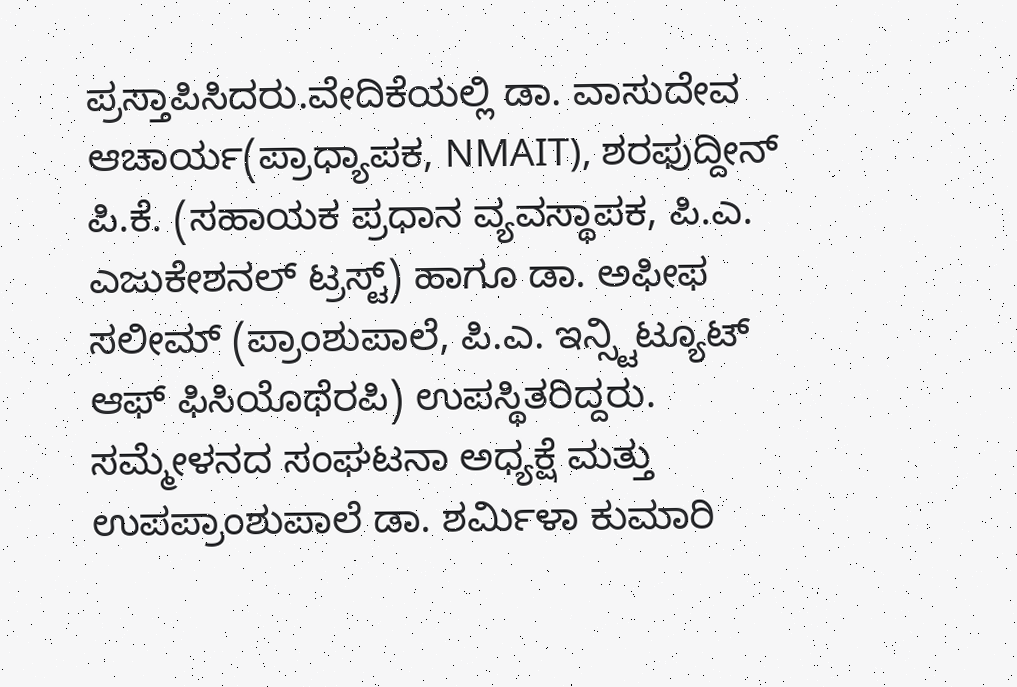ಪ್ರಸ್ತಾಪಿಸಿದರು.ವೇದಿಕೆಯಲ್ಲಿ ಡಾ. ವಾಸುದೇವ ಆಚಾರ್ಯ(ಪ್ರಾಧ್ಯಾಪಕ, NMAIT), ಶರಫುದ್ದೀನ್ ಪಿ.ಕೆ. (ಸಹಾಯಕ ಪ್ರಧಾನ ವ್ಯವಸ್ಥಾಪಕ, ಪಿ.ಎ. ಎಜುಕೇಶನಲ್ ಟ್ರಸ್ಟ್) ಹಾಗೂ ಡಾ. ಅಫೀಫ ಸಲೀಮ್ (ಪ್ರಾಂಶುಪಾಲೆ, ಪಿ.ಎ. ಇನ್ಸ್ಟಿಟ್ಯೂಟ್ ಆಫ್ ಫಿಸಿಯೊಥೆರಪಿ) ಉಪಸ್ಥಿತರಿದ್ದರು.
ಸಮ್ಮೇಳನದ ಸಂಘಟನಾ ಅಧ್ಯಕ್ಷೆ ಮತ್ತು ಉಪಪ್ರಾಂಶುಪಾಲೆ ಡಾ. ಶರ್ಮಿಳಾ ಕುಮಾರಿ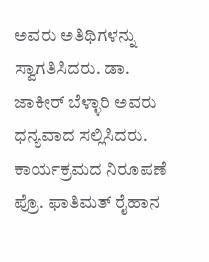ಅವರು ಅತಿಥಿಗಳನ್ನು ಸ್ವಾಗತಿಸಿದರು. ಡಾ. ಜಾಕೀರ್ ಬೆಳ್ಳಾರಿ ಅವರು ಧನ್ಯವಾದ ಸಲ್ಲಿಸಿದರು. ಕಾರ್ಯಕ್ರಮದ ನಿರೂಪಣೆ ಪ್ರೊ. ಫಾತಿಮತ್ ರೈಹಾನ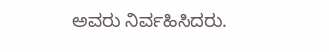ಅವರು ನಿರ್ವಹಿಸಿದರು.